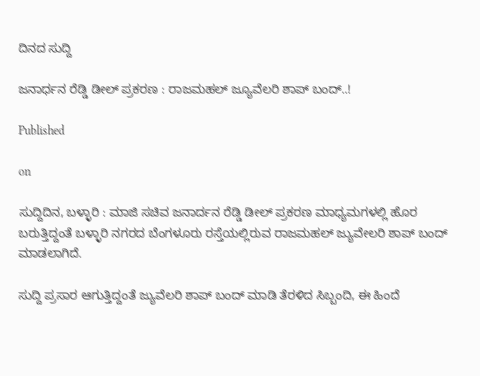ದಿನದ ಸುದ್ದಿ

ಜನಾರ್ಧನ ರೆಡ್ಡಿ ಡೀಲ್ ಪ್ರಕರಣ : ರಾಜಮಹಲ್ ಜ್ಯೂವೆಲರಿ ಶಾಪ್ ಬಂದ್..!

Published

on

ಸುದ್ದಿದಿನ, ಬಳ್ಳಾರಿ : ಮಾಜಿ ಸಚಿವ ಜನಾರ್ದನ ರೆಡ್ಡಿ ಡೀಲ್ ಪ್ರಕರಣ ಮಾಧ್ಯಮಗಳಲ್ಲಿ ಹೊರ ಬರುತ್ತಿದ್ದಂತೆ ಬಳ್ಳಾರಿ ನಗರದ ಬೆಂಗಳೂರು ರಸ್ತೆಯಲ್ಲಿರುವ ರಾಜಮಹಲ್ ಜ್ಯುವೇಲರಿ ಶಾಪ್ ಬಂದ್ ಮಾಡಲಾಗಿದೆ.

ಸುದ್ದಿ ಪ್ರಸಾರ ಆಗುತ್ತಿದ್ದಂತೆ ಜ್ಯುವೆಲರಿ ಶಾಪ್ ಬಂದ್ ಮಾಡಿ ತೆರಳಿದ ಸಿಬ್ಬಂದಿ, ಈ ಹಿಂದೆ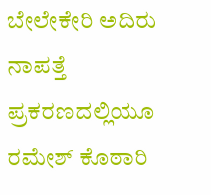ಬೇಲೇಕೇರಿ ಅದಿರು ನಾಪತ್ತೆ ಪ್ರಕರಣದಲ್ಲಿಯೂ ರಮೇಶ್ ಕೊಠಾರಿ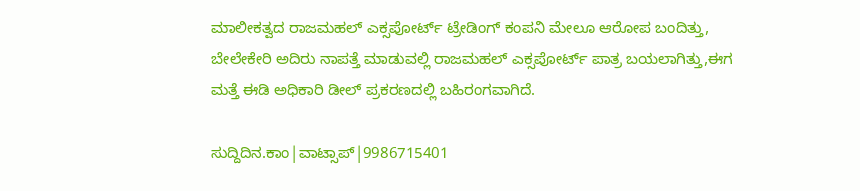ಮಾಲೀಕತ್ವದ ರಾಜಮಹಲ್ ಎಕ್ಸಪೋರ್ಟ್ ಟ್ರೇಡಿಂಗ್ ಕಂಪನಿ ಮೇಲೂ ಆರೋಪ ಬಂದಿತ್ತು, ಬೇಲೇಕೇರಿ ಅದಿರು ನಾಪತ್ತೆ ಮಾಡುವಲ್ಲಿ ರಾಜಮಹಲ್ ಎಕ್ಸಪೋರ್ಟ್ ಪಾತ್ರ ಬಯಲಾಗಿತ್ತು,ಈಗ ಮತ್ತೆ ಈಡಿ ಅಧಿಕಾರಿ ಡೀಲ್ ಪ್ರಕರಣದಲ್ಲಿ ಬಹಿರಂಗವಾಗಿದೆ.

ಸುದ್ದಿದಿನ.ಕಾಂ|ವಾಟ್ಸಾಪ್|9986715401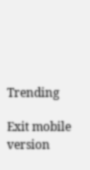Trending

Exit mobile version